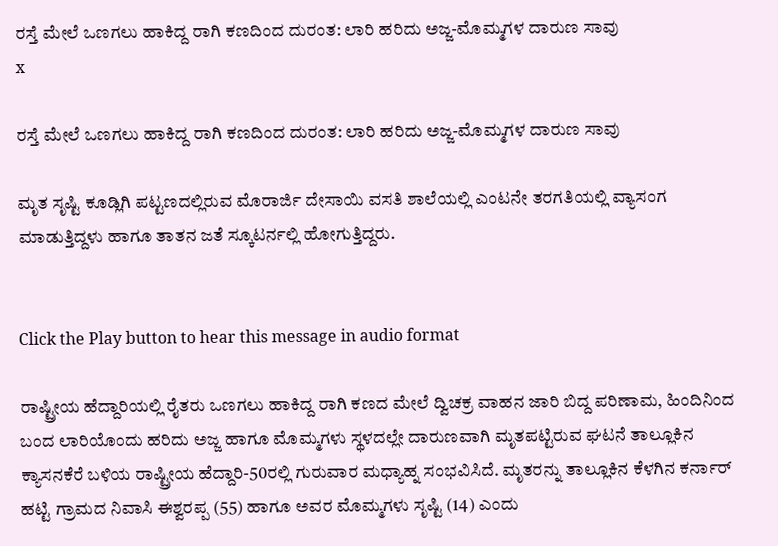ರಸ್ತೆ ಮೇಲೆ ಒಣಗಲು ಹಾಕಿದ್ದ ರಾಗಿ ಕಣದಿಂದ ದುರಂತ: ಲಾರಿ ಹರಿದು ಅಜ್ಜ-ಮೊಮ್ಮಗಳ ದಾರುಣ ಸಾವು
x

ರಸ್ತೆ ಮೇಲೆ ಒಣಗಲು ಹಾಕಿದ್ದ ರಾಗಿ ಕಣದಿಂದ ದುರಂತ: ಲಾರಿ ಹರಿದು ಅಜ್ಜ-ಮೊಮ್ಮಗಳ ದಾರುಣ ಸಾವು

ಮೃತ ಸೃಷ್ಟಿ ಕೂಡ್ಲಿಗಿ ಪಟ್ಟಣದಲ್ಲಿರುವ ಮೊರಾರ್ಜಿ ದೇಸಾಯಿ ವಸತಿ ಶಾಲೆಯಲ್ಲಿ ಎಂಟನೇ ತರಗತಿಯಲ್ಲಿ ವ್ಯಾಸಂಗ ಮಾಡುತ್ತಿದ್ದಳು ಹಾಗೂ ತಾತನ ಜತೆ ಸ್ಕೂಟರ್ನಲ್ಲಿ ಹೋಗುತ್ತಿದ್ದರು.


Click the Play button to hear this message in audio format

ರಾಷ್ಟ್ರೀಯ ಹೆದ್ದಾರಿಯಲ್ಲಿ ರೈತರು ಒಣಗಲು ಹಾಕಿದ್ದ ರಾಗಿ ಕಣದ ಮೇಲೆ ದ್ವಿಚಕ್ರ ವಾಹನ ಜಾರಿ ಬಿದ್ದ ಪರಿಣಾಮ, ಹಿಂದಿನಿಂದ ಬಂದ ಲಾರಿಯೊಂದು ಹರಿದು ಅಜ್ಜ ಹಾಗೂ ಮೊಮ್ಮಗಳು ಸ್ಥಳದಲ್ಲೇ ದಾರುಣವಾಗಿ ಮೃತಪಟ್ಟಿರುವ ಘಟನೆ ತಾಲ್ಲೂಕಿನ ಕ್ಯಾಸನಕೆರೆ ಬಳಿಯ ರಾಷ್ಟ್ರೀಯ ಹೆದ್ದಾರಿ-50ರಲ್ಲಿ ಗುರುವಾರ ಮಧ್ಯಾಹ್ನ ಸಂಭವಿಸಿದೆ. ಮೃತರನ್ನು ತಾಲ್ಲೂಕಿನ ಕೆಳಗಿನ ಕರ್ನಾರ್ ಹಟ್ಟಿ ಗ್ರಾಮದ ನಿವಾಸಿ ಈಶ್ವರಪ್ಪ (55) ಹಾಗೂ ಅವರ ಮೊಮ್ಮಗಳು ಸೃಷ್ಟಿ (14) ಎಂದು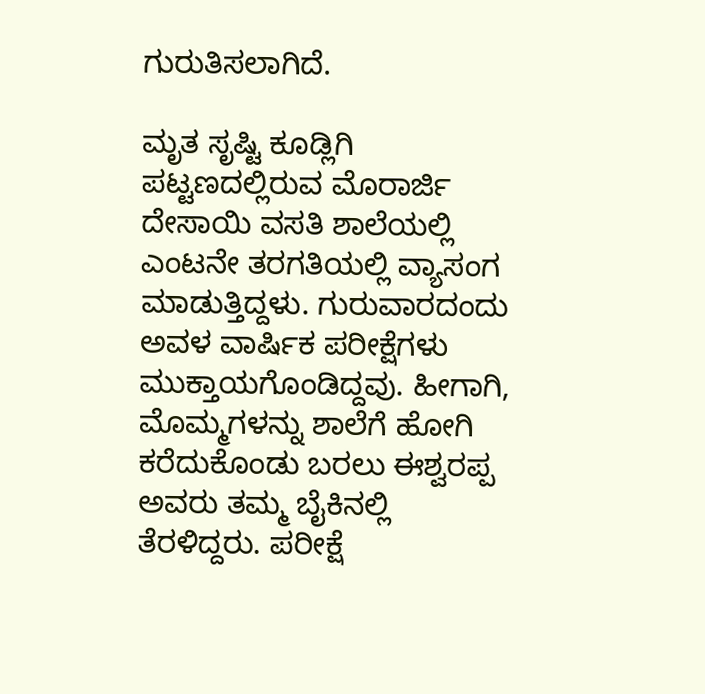ಗುರುತಿಸಲಾಗಿದೆ.

ಮೃತ ಸೃಷ್ಟಿ ಕೂಡ್ಲಿಗಿ ಪಟ್ಟಣದಲ್ಲಿರುವ ಮೊರಾರ್ಜಿ ದೇಸಾಯಿ ವಸತಿ ಶಾಲೆಯಲ್ಲಿ ಎಂಟನೇ ತರಗತಿಯಲ್ಲಿ ವ್ಯಾಸಂಗ ಮಾಡುತ್ತಿದ್ದಳು. ಗುರುವಾರದಂದು ಅವಳ ವಾರ್ಷಿಕ ಪರೀಕ್ಷೆಗಳು ಮುಕ್ತಾಯಗೊಂಡಿದ್ದವು. ಹೀಗಾಗಿ, ಮೊಮ್ಮಗಳನ್ನು ಶಾಲೆಗೆ ಹೋಗಿ ಕರೆದುಕೊಂಡು ಬರಲು ಈಶ್ವರಪ್ಪ ಅವರು ತಮ್ಮ ಬೈಕಿನಲ್ಲಿ ತೆರಳಿದ್ದರು. ಪರೀಕ್ಷೆ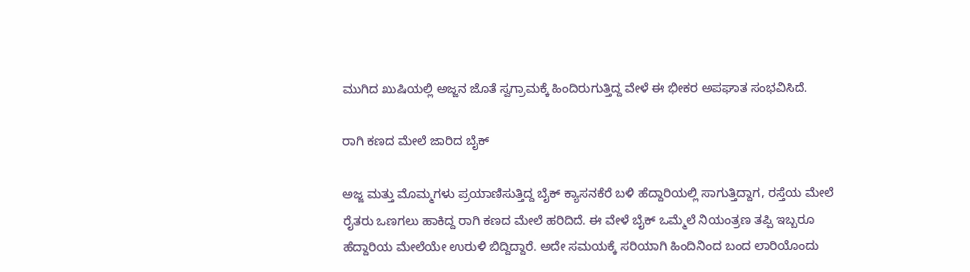ಮುಗಿದ ಖುಷಿಯಲ್ಲಿ ಅಜ್ಜನ ಜೊತೆ ಸ್ವಗ್ರಾಮಕ್ಕೆ ಹಿಂದಿರುಗುತ್ತಿದ್ದ ವೇಳೆ ಈ ಭೀಕರ ಅಪಘಾತ ಸಂಭವಿಸಿದೆ.

ರಾಗಿ ಕಣದ ಮೇಲೆ ಜಾರಿದ ಬೈಕ್

ಅಜ್ಜ ಮತ್ತು ಮೊಮ್ಮಗಳು ಪ್ರಯಾಣಿಸುತ್ತಿದ್ದ ಬೈಕ್ ಕ್ಯಾಸನಕೆರೆ ಬಳಿ ಹೆದ್ದಾರಿಯಲ್ಲಿ ಸಾಗುತ್ತಿದ್ದಾಗ, ರಸ್ತೆಯ ಮೇಲೆ ರೈತರು ಒಣಗಲು ಹಾಕಿದ್ದ ರಾಗಿ ಕಣದ ಮೇಲೆ ಹರಿದಿದೆ. ಈ ವೇಳೆ ಬೈಕ್ ಒಮ್ಮೆಲೆ ನಿಯಂತ್ರಣ ತಪ್ಪಿ ಇಬ್ಬರೂ ಹೆದ್ದಾರಿಯ ಮೇಲೆಯೇ ಉರುಳಿ ಬಿದ್ದಿದ್ದಾರೆ. ಅದೇ ಸಮಯಕ್ಕೆ ಸರಿಯಾಗಿ ಹಿಂದಿನಿಂದ ಬಂದ ಲಾರಿಯೊಂದು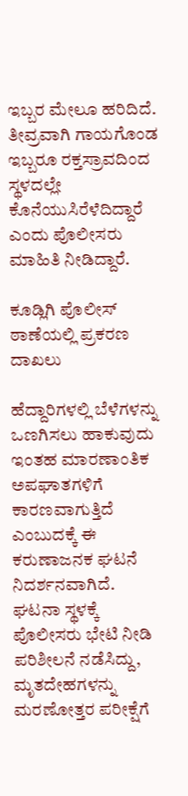ಇಬ್ಬರ ಮೇಲೂ ಹರಿದಿದೆ. ತೀವ್ರವಾಗಿ ಗಾಯಗೊಂಡ ಇಬ್ಬರೂ ರಕ್ತಸ್ರಾವದಿಂದ ಸ್ಥಳದಲ್ಲೇ ಕೊನೆಯುಸಿರೆಳೆದಿದ್ದಾರೆ ಎಂದು ಪೊಲೀಸರು ಮಾಹಿತಿ ನೀಡಿದ್ದಾರೆ.

ಕೂಡ್ಲಿಗಿ ಪೊಲೀಸ್ ಠಾಣೆಯಲ್ಲಿ ಪ್ರಕರಣ ದಾಖಲು

ಹೆದ್ದಾರಿಗಳಲ್ಲಿ ಬೆಳೆಗಳನ್ನು ಒಣಗಿಸಲು ಹಾಕುವುದು ಇಂತಹ ಮಾರಣಾಂತಿಕ ಅಪಘಾತಗಳಿಗೆ ಕಾರಣವಾಗುತ್ತಿದೆ ಎಂಬುದಕ್ಕೆ ಈ ಕರುಣಾಜನಕ ಘಟನೆ ನಿದರ್ಶನವಾಗಿದೆ. ಘಟನಾ ಸ್ಥಳಕ್ಕೆ ಪೊಲೀಸರು ಭೇಟಿ ನೀಡಿ ಪರಿಶೀಲನೆ ನಡೆಸಿದ್ದು, ಮೃತದೇಹಗಳನ್ನು ಮರಣೋತ್ತರ ಪರೀಕ್ಷೆಗೆ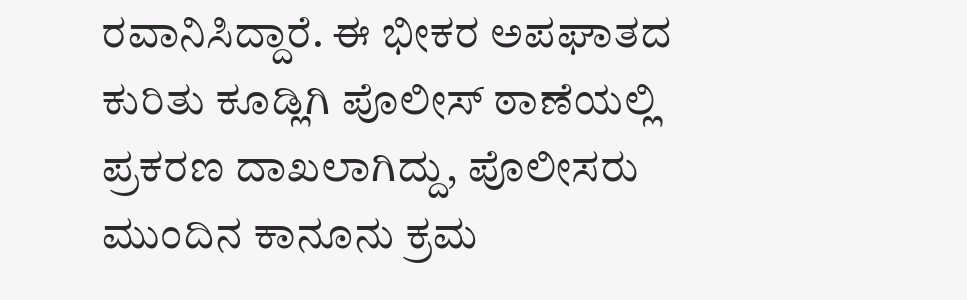ರವಾನಿಸಿದ್ದಾರೆ. ಈ ಭೀಕರ ಅಪಘಾತದ ಕುರಿತು ಕೂಡ್ಲಿಗಿ ಪೊಲೀಸ್ ಠಾಣೆಯಲ್ಲಿ ಪ್ರಕರಣ ದಾಖಲಾಗಿದ್ದು, ಪೊಲೀಸರು ಮುಂದಿನ ಕಾನೂನು ಕ್ರಮ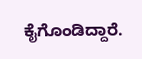ಕೈಗೊಂಡಿದ್ದಾರೆ.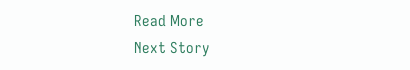Read More
Next Story